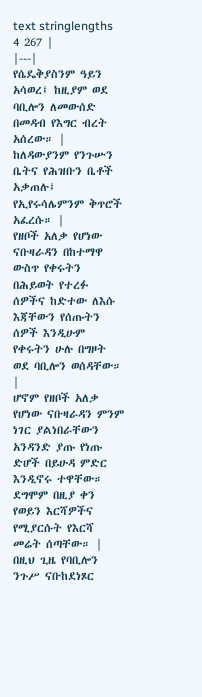text stringlengths 4 267 |
|---|
የሴዴቅያስንም ዓይን አሳወረ፤ ከዚያም ወደ ባቢሎን ለመውሰድ በመዳብ የእግር ብረት አሰረው። |
ከለዳውያንም የንጉሡን ቤትና የሕዝቡን ቤቶች አቃጠሉ፤ የኢየሩሳሌምንም ቅጥሮች አፈረሱ። |
የዘቦች አለቃ የሆነው ናቡዛራዳን በከተማዋ ውስጥ የቀሩትን በሕይወት የተረፉ ሰዎችና ከድተው ለእሱ እጃቸውን የሰጡትን ሰዎች እንዲሁም የቀሩትን ሁሉ በግዞት ወደ ባቢሎን ወሰዳቸው። |
ሆኖም የዘቦች አለቃ የሆነው ናቡዛራዳን ምንም ነገር ያልነበራቸውን አንዳንድ ያጡ የነጡ ድሆች በይሁዳ ምድር እንዲኖሩ ተዋቸው። ደግሞም በዚያ ቀን የወይን እርሻዎችና የሚያርሱት የእርሻ መሬት ሰጣቸው። |
በዚህ ጊዜ የባቢሎን ንጉሥ ናቡከደነጾር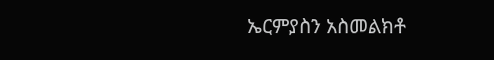ኤርምያስን አስመልክቶ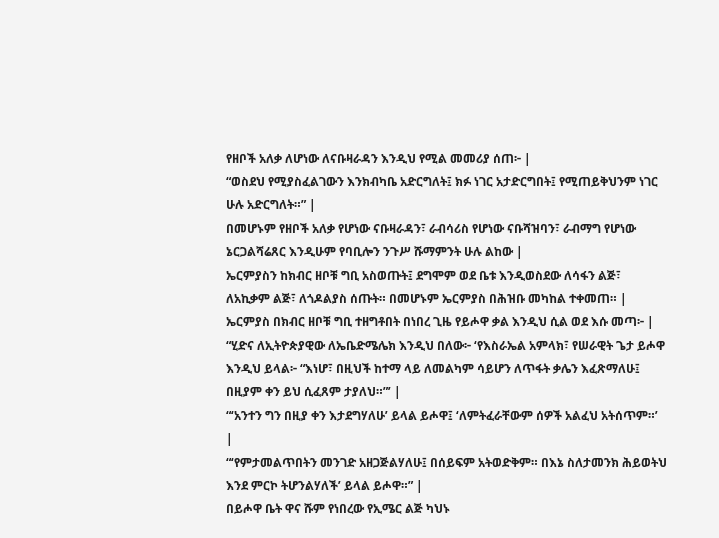የዘቦች አለቃ ለሆነው ለናቡዛራዳን እንዲህ የሚል መመሪያ ሰጠ፦ |
“ወስደህ የሚያስፈልገውን እንክብካቤ አድርግለት፤ ክፉ ነገር አታድርግበት፤ የሚጠይቅህንም ነገር ሁሉ አድርግለት።” |
በመሆኑም የዘቦች አለቃ የሆነው ናቡዛራዳን፣ ራብሳሪስ የሆነው ናቡሻዝባን፣ ራብማግ የሆነው ኔርጋልሻሬጸር እንዲሁም የባቢሎን ንጉሥ ሹማምንት ሁሉ ልከው |
ኤርምያስን ከክብር ዘቦቹ ግቢ አስወጡት፤ ደግሞም ወደ ቤቱ እንዲወስደው ለሳፋን ልጅ፣ ለአኪቃም ልጅ፣ ለጎዶልያስ ሰጡት። በመሆኑም ኤርምያስ በሕዝቡ መካከል ተቀመጠ። |
ኤርምያስ በክብር ዘቦቹ ግቢ ተዘግቶበት በነበረ ጊዜ የይሖዋ ቃል እንዲህ ሲል ወደ እሱ መጣ፦ |
“ሂድና ለኢትዮጵያዊው ለኤቤድሜሌክ እንዲህ በለው፦ ‘የእስራኤል አምላክ፣ የሠራዊት ጌታ ይሖዋ እንዲህ ይላል፦ “እነሆ፣ በዚህች ከተማ ላይ ለመልካም ሳይሆን ለጥፋት ቃሌን እፈጽማለሁ፤ በዚያም ቀን ይህ ሲፈጸም ታያለህ።”’ |
“‘አንተን ግን በዚያ ቀን እታደግሃለሁ’ ይላል ይሖዋ፤ ‘ለምትፈራቸውም ሰዎች አልፈህ አትሰጥም።’ |
“‘የምታመልጥበትን መንገድ አዘጋጅልሃለሁ፤ በሰይፍም አትወድቅም። በእኔ ስለታመንክ ሕይወትህ እንደ ምርኮ ትሆንልሃለች’ ይላል ይሖዋ።” |
በይሖዋ ቤት ዋና ሹም የነበረው የኢሜር ልጅ ካህኑ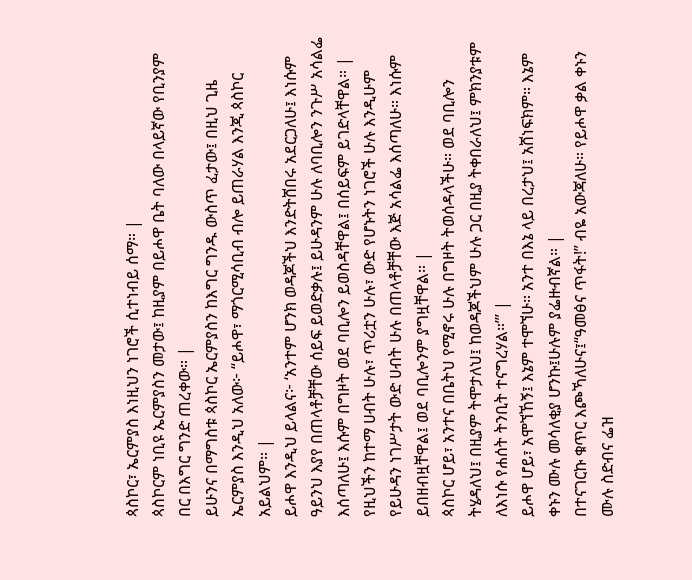ጳስኮር፣ ኤርምያስ እነዚህን ነገሮች ሲተነብይ ሰማ። |
ጳስኮርም ነቢዩ ኤርምያስን መታው፤ ከዚያም በይሖዋ ቤት ባለው በላይኛው የቢንያም በር በእግር ግንድ ጠረቀው። |
ይሁንና በማግስቱ ጳስኮር ኤርምያስን ከእግር ግንዱ ውስጥ ፈታው፤ በዚህ ጊዜ ኤርምያስ እንዲህ አለው፦ “ይሖዋ፣ ማጎርሚሳቢብ ብሎ ይጠራሃል እንጂ ጳስኮር አይልህም። |
ይሖዋ እንዲህ ይላልና፦ ‘አንተም ሆንክ ወዳጆችህ እንድትሸበሩ አደርጋለሁ፤ እነሱም ዓይንህ እያየ በጠላቶቻቸው ሰይፍ ይወድቃሉ፤ ይሁዳንም ሁሉ ለባቢሎን ንጉሥ አሳልፌ እሰጣለሁ፤ እሱም በግዞት ወደ ባቢሎን ይወስዳቸዋል፤ በሰይፍም ይገድላቸዋል። |
የዚህችን ከተማ ሀብት ሁሉ፣ ጥሪቷን ሁሉ፣ ውድ የሆኑትን ነገሮች ሁሉ እንዲሁም የይሁዳን ነገሥታት ውድ ሀብት ሁሉ በጠላቶቻቸው እጅ አሳልፌ እሰጣለሁ። እነሱም ይበዘብዟቸዋል፤ ወደ ባቢሎንም ያግዟቸዋል። |
ጳስኮር ሆይ፣ አንተና በቤትህ የሚኖሩ ሁሉ በግዞት ትወሰዳላችሁ። ወደ ባቢሎን ትሄዳለህ፤ በዚያም ትሞታለህ፤ ከወዳጆችህም ሁሉ ጋር በዚያ ትቀበራለህ፤ ምክንያቱም ለእነሱ የሐሰት ትንቢት ተናግረሃል።’” |
ይሖዋ ሆይ፣ አሞኘኸኝ፤ እኔም ተሞኘሁ። አንተ በእኔ ላይ በረታህ፤ አሸነፍክም። እኔም ቀኑን ሙሉ መሳለቂያ ሆንኩ፤ሁሉም ያፌዙብኛል። |
በተናገርኩ ቁጥር እጮኻለሁና፤“ዓመፅና ጥፋት!” ብዬ አውጃለሁ። የይሖዋ ቃል ቀኑን ሙሉ ስድብና ፌዝ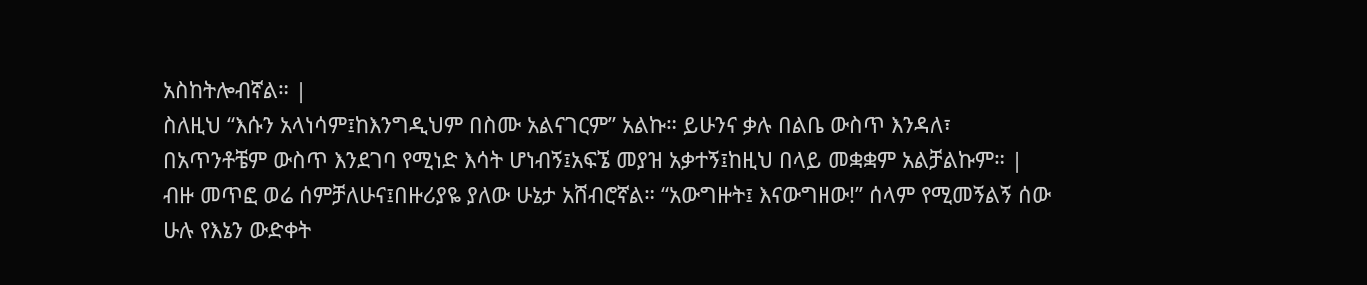አስከትሎብኛል። |
ስለዚህ “እሱን አላነሳም፤ከእንግዲህም በስሙ አልናገርም” አልኩ። ይሁንና ቃሉ በልቤ ውስጥ እንዳለ፣ በአጥንቶቼም ውስጥ እንደገባ የሚነድ እሳት ሆነብኝ፤አፍኜ መያዝ አቃተኝ፤ከዚህ በላይ መቋቋም አልቻልኩም። |
ብዙ መጥፎ ወሬ ሰምቻለሁና፤በዙሪያዬ ያለው ሁኔታ አሸብሮኛል። “አውግዙት፤ እናውግዘው!” ሰላም የሚመኝልኝ ሰው ሁሉ የእኔን ውድቀት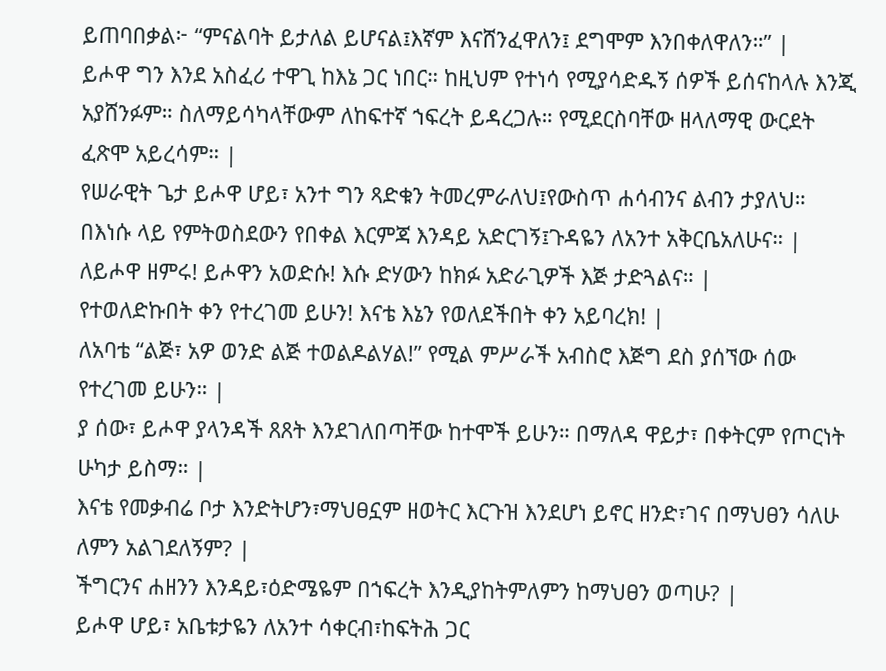ይጠባበቃል፦ “ምናልባት ይታለል ይሆናል፤እኛም እናሸንፈዋለን፤ ደግሞም እንበቀለዋለን።” |
ይሖዋ ግን እንደ አስፈሪ ተዋጊ ከእኔ ጋር ነበር። ከዚህም የተነሳ የሚያሳድዱኝ ሰዎች ይሰናከላሉ እንጂ አያሸንፉም። ስለማይሳካላቸውም ለከፍተኛ ኀፍረት ይዳረጋሉ። የሚደርስባቸው ዘላለማዊ ውርደት ፈጽሞ አይረሳም። |
የሠራዊት ጌታ ይሖዋ ሆይ፣ አንተ ግን ጻድቁን ትመረምራለህ፤የውስጥ ሐሳብንና ልብን ታያለህ። በእነሱ ላይ የምትወስደውን የበቀል እርምጃ እንዳይ አድርገኝ፤ጉዳዬን ለአንተ አቅርቤአለሁና። |
ለይሖዋ ዘምሩ! ይሖዋን አወድሱ! እሱ ድሃውን ከክፉ አድራጊዎች እጅ ታድጓልና። |
የተወለድኩበት ቀን የተረገመ ይሁን! እናቴ እኔን የወለደችበት ቀን አይባረክ! |
ለአባቴ “ልጅ፣ አዎ ወንድ ልጅ ተወልዶልሃል!” የሚል ምሥራች አብስሮ እጅግ ደስ ያሰኘው ሰው የተረገመ ይሁን። |
ያ ሰው፣ ይሖዋ ያላንዳች ጸጸት እንደገለበጣቸው ከተሞች ይሁን። በማለዳ ዋይታ፣ በቀትርም የጦርነት ሁካታ ይስማ። |
እናቴ የመቃብሬ ቦታ እንድትሆን፣ማህፀኗም ዘወትር እርጉዝ እንደሆነ ይኖር ዘንድ፣ገና በማህፀን ሳለሁ ለምን አልገደለኝም? |
ችግርንና ሐዘንን እንዳይ፣ዕድሜዬም በኀፍረት እንዲያከትምለምን ከማህፀን ወጣሁ? |
ይሖዋ ሆይ፣ አቤቱታዬን ለአንተ ሳቀርብ፣ከፍትሕ ጋር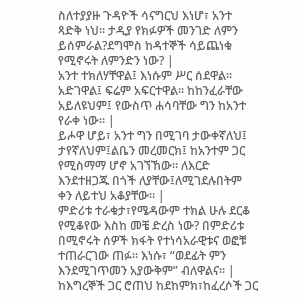ስለተያያዙ ጉዳዮች ሳናግርህ እነሆ፣ አንተ ጻድቅ ነህ። ታዲያ የክፉዎች መንገድ ለምን ይሰምራል?ደግሞስ ከዳተኞች ሳይጨነቁ የሚኖሩት ለምንድን ነው? |
አንተ ተክለሃቸዋል፤ እነሱም ሥር ሰደዋል። አድገዋል፤ ፍሬም አፍርተዋል። ከከንፈራቸው አይለዩህም፤ የውስጥ ሐሳባቸው ግን ከአንተ የራቀ ነው። |
ይሖዋ ሆይ፣ አንተ ግን በሚገባ ታውቀኛለህ፤ ታየኛለህም፤ልቤን መረመርክ፤ ከአንተም ጋር የሚስማማ ሆኖ አገኘኸው። ለእርድ እንደተዘጋጁ በጎች ለያቸው፤ለሚገደሉበትም ቀን ለይተህ አቆያቸው። |
ምድሪቱ ተራቁታ፣የሜዳውም ተክል ሁሉ ደርቆ የሚቆየው እስከ መቼ ድረስ ነው? በምድሪቱ በሚኖሩት ሰዎች ክፋት የተነሳአራዊቱና ወፎቹ ተጠራርገው ጠፉ። እነሱ፣ “ወደፊት ምን እንደሚገጥመን አያውቅም” ብለዋልና። |
ከእግረኞች ጋር ሮጠህ ከደከምክ፣ከፈረሶች ጋር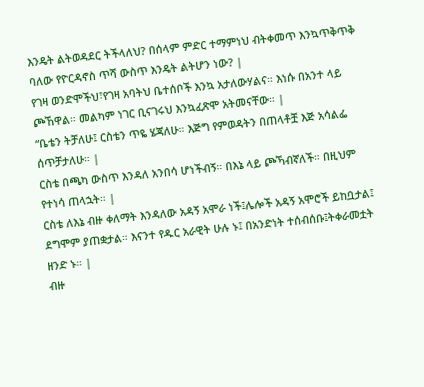እንዴት ልትወዳደር ትችላለህ? በሰላም ምድር ተማምነህ ብትቀመጥ እንኳጥቅጥቅ ባለው የዮርዳኖስ ጥሻ ውስጥ እንዴት ልትሆን ነው? |
የገዛ ወንድሞችህ፣የገዛ አባትህ ቤተሰቦች እንኳ አታለውሃልና። እነሱ በአንተ ላይ ጮኸዋል። መልካም ነገር ቢናገሩህ እንኳፈጽሞ አትመናቸው። |
“ቤቴን ትቻለሁ፤ ርስቴን ጥዬ ሄጃለሁ። እጅግ የምወዳትን በጠላቶቿ እጅ አሳልፌ ሰጥቻታለሁ። |
ርስቴ በጫካ ውስጥ እንዳለ አንበሳ ሆነችብኝ። በእኔ ላይ ጮኻብኛለች። በዚህም የተነሳ ጠላኋት። |
ርስቴ ለእኔ ብዙ ቀለማት እንዳለው አዳኝ አሞራ ነች፤ሌሎች አዳኝ አሞሮች ይከቧታል፤ ደግሞም ያጠቋታል። እናንተ የዱር አራዊት ሁሉ ኑ፤ በአንድነት ተሰብሰቡ፤ትቀራመቷት ዘንድ ኑ። |
ብዙ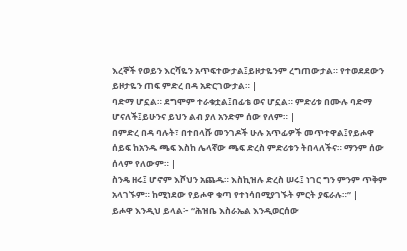እረኞች የወይን እርሻዬን አጥፍተውታል፤ይዞታዬንም ረግጠውታል። የተወደደውን ይዞታዬን ጠፍ ምድረ በዳ አድርገውታል። |
ባድማ ሆኗል። ደግሞም ተራቁቷል፤በፊቴ ወና ሆኗል። ምድሪቱ በሙሉ ባድማ ሆናለች፤ይሁንና ይህን ልብ ያለ አንድም ሰው የለም። |
በምድረ በዳ ባሉት፣ በተበላሹ መንገዶች ሁሉ አጥፊዎች መጥተዋል፤የይሖዋ ሰይፍ ከአንዱ ጫፍ እስከ ሌላኛው ጫፍ ድረስ ምድሪቱን ትበላለችና። ማንም ሰው ሰላም የለውም። |
ስንዴ ዘሩ፤ ሆኖም እሾህን አጨዱ። እስኪዝሉ ድረስ ሠሩ፤ ነገር ግን ምንም ጥቅም አላገኙም። ከሚነደው የይሖዋ ቁጣ የተነሳበሚያገኙት ምርት ያፍራሉ።” |
ይሖዋ እንዲህ ይላል፦ “ሕዝቤ እስራኤል እንዲወርሰው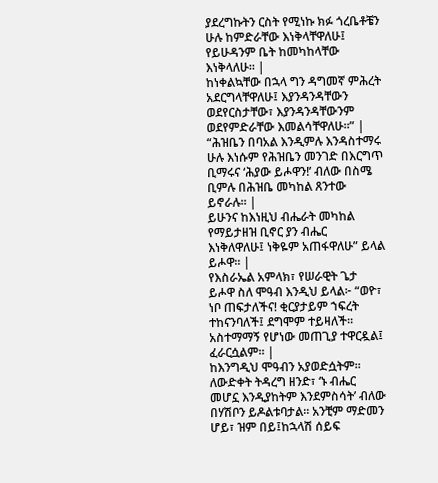ያደረግኩትን ርስት የሚነኩ ክፉ ጎረቤቶቼን ሁሉ ከምድራቸው እነቅላቸዋለሁ፤ የይሁዳንም ቤት ከመካከላቸው እነቅላለሁ። |
ከነቀልኳቸው በኋላ ግን ዳግመኛ ምሕረት አደርግላቸዋለሁ፤ እያንዳንዳቸውን ወደየርስታቸው፣ እያንዳንዳቸውንም ወደየምድራቸው እመልሳቸዋለሁ።” |
“ሕዝቤን በባአል እንዲምሉ እንዳስተማሩ ሁሉ እነሱም የሕዝቤን መንገድ በእርግጥ ቢማሩና ‘ሕያው ይሖዋን!’ ብለው በስሜ ቢምሉ በሕዝቤ መካከል ጸንተው ይኖራሉ። |
ይሁንና ከእነዚህ ብሔራት መካከል የማይታዘዝ ቢኖር ያን ብሔር እነቅለዋለሁ፤ ነቅዬም አጠፋዋለሁ” ይላል ይሖዋ። |
የእስራኤል አምላክ፣ የሠራዊት ጌታ ይሖዋ ስለ ሞዓብ እንዲህ ይላል፦ “ወዮ፣ ነቦ ጠፍታለችና! ቂርያታይም ኀፍረት ተከናንባለች፤ ደግሞም ተይዛለች። አስተማማኝ የሆነው መጠጊያ ተዋርዷል፤ ፈራርሷልም። |
ከእንግዲህ ሞዓብን አያወድሷትም። ለውድቀት ትዳረግ ዘንድ፣ ‘ኑ ብሔር መሆኗ እንዲያከትም እንደምስሳት’ ብለው በሃሽቦን ይዶልቱባታል። አንቺም ማድመን ሆይ፣ ዝም በይ፤ከኋላሽ ሰይፍ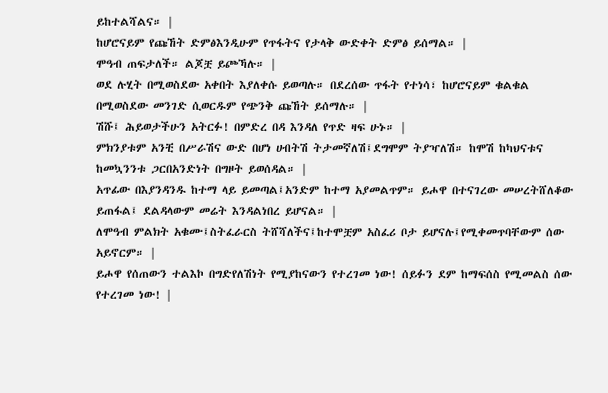ይከተልሻልና። |
ከሆሮናይም የጩኸት ድምፅእንዲሁም የጥፋትና የታላቅ ውድቀት ድምፅ ይሰማል። |
ሞዓብ ጠፍታለች። ልጆቿ ይጮኻሉ። |
ወደ ሉሂት በሚወስደው አቀበት እያለቀሱ ይወጣሉ። በደረሰው ጥፋት የተነሳ፣ ከሆሮናይም ቁልቁል በሚወስደው መንገድ ሲወርዱም የጭንቅ ጩኸት ይሰማሉ። |
ሽሹ፤ ሕይወታችሁን አትርፉ! በምድረ በዳ እንዳለ የጥድ ዛፍ ሁኑ። |
ምክንያቱም አንቺ በሥራሽና ውድ በሆነ ሀብትሽ ትታመኛለሽ፤ደግሞም ትያዣለሽ። ከሞሽ ከካህናቱና ከመኳንንቱ ጋርበአንድነት በግዞት ይወሰዳል። |
አጥፊው በእያንዳንዱ ከተማ ላይ ይመጣል፤አንድም ከተማ አያመልጥም። ይሖዋ በተናገረው መሠረትሸለቆው ይጠፋል፤ ደልዳላውም መሬት እንዳልነበረ ይሆናል። |
ለሞዓብ ምልክት አቁሙ፤ስትፈራርስ ትሸሻለችና፤ከተሞቿም አስፈሪ ቦታ ይሆናሉ፤የሚቀመጥባቸውም ሰው አይኖርም። |
ይሖዋ የሰጠውን ተልእኮ በግድየለሽነት የሚያከናውን የተረገመ ነው! ሰይፉን ደም ከማፍሰስ የሚመልስ ሰው የተረገመ ነው! |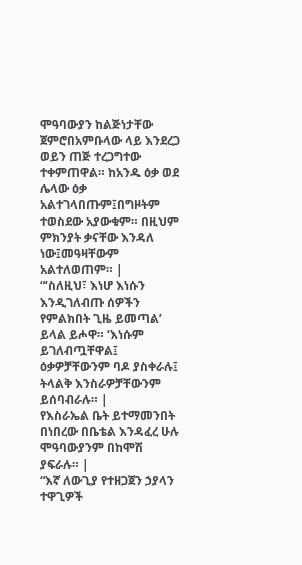ሞዓባውያን ከልጅነታቸው ጀምሮበአምቡላው ላይ እንደረጋ ወይን ጠጅ ተረጋግተው ተቀምጠዋል። ከአንዱ ዕቃ ወደ ሌላው ዕቃ አልተገላበጡም፤በግዞትም ተወስደው አያውቁም። በዚህም ምክንያት ቃናቸው እንዳለ ነው፤መዓዛቸውም አልተለወጠም። |
“‘ስለዚህ፣ እነሆ እነሱን እንዲገለብጡ ሰዎችን የምልክበት ጊዜ ይመጣል’ ይላል ይሖዋ። ‘እነሱም ይገለብጧቸዋል፤ ዕቃዎቻቸውንም ባዶ ያስቀራሉ፤ ትላልቅ እንስራዎቻቸውንም ይሰባብራሉ። |
የእስራኤል ቤት ይተማመንበት በነበረው በቤቴል እንዳፈረ ሁሉ ሞዓባውያንም በከሞሽ ያፍራሉ። |
“እኛ ለውጊያ የተዘጋጀን ኃያላን ተዋጊዎች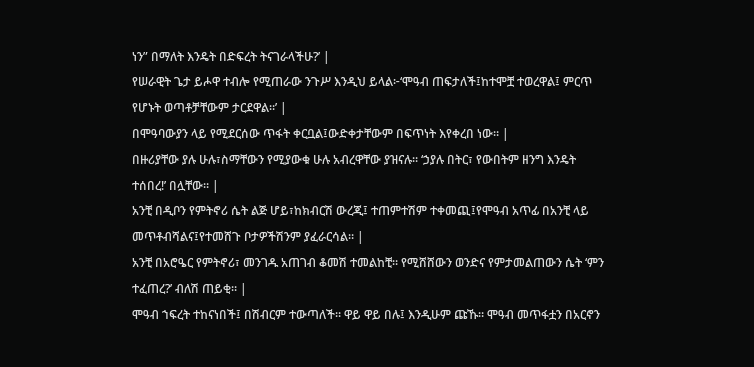ነን” በማለት እንዴት በድፍረት ትናገራላችሁ?’ |
የሠራዊት ጌታ ይሖዋ ተብሎ የሚጠራው ንጉሥ እንዲህ ይላል፦‘ሞዓብ ጠፍታለች፤ከተሞቿ ተወረዋል፤ ምርጥ የሆኑት ወጣቶቻቸውም ታርደዋል።’ |
በሞዓባውያን ላይ የሚደርሰው ጥፋት ቀርቧል፤ውድቀታቸውም በፍጥነት እየቀረበ ነው። |
በዙሪያቸው ያሉ ሁሉ፣ስማቸውን የሚያውቁ ሁሉ አብረዋቸው ያዝናሉ። ‘ኃያሉ በትር፣ የውበትም ዘንግ እንዴት ተሰበረ!’ በሏቸው። |
አንቺ በዲቦን የምትኖሪ ሴት ልጅ ሆይ፣ከክብርሽ ውረጂ፤ ተጠምተሽም ተቀመጪ፤የሞዓብ አጥፊ በአንቺ ላይ መጥቶብሻልና፤የተመሸጉ ቦታዎችሽንም ያፈራርሳል። |
አንቺ በአሮዔር የምትኖሪ፣ መንገዱ አጠገብ ቆመሽ ተመልከቺ። የሚሸሸውን ወንድና የምታመልጠውን ሴት ‘ምን ተፈጠረ?’ ብለሽ ጠይቂ። |
ሞዓብ ኀፍረት ተከናነበች፤ በሽብርም ተውጣለች። ዋይ ዋይ በሉ፤ እንዲሁም ጩኹ። ሞዓብ መጥፋቷን በአርኖን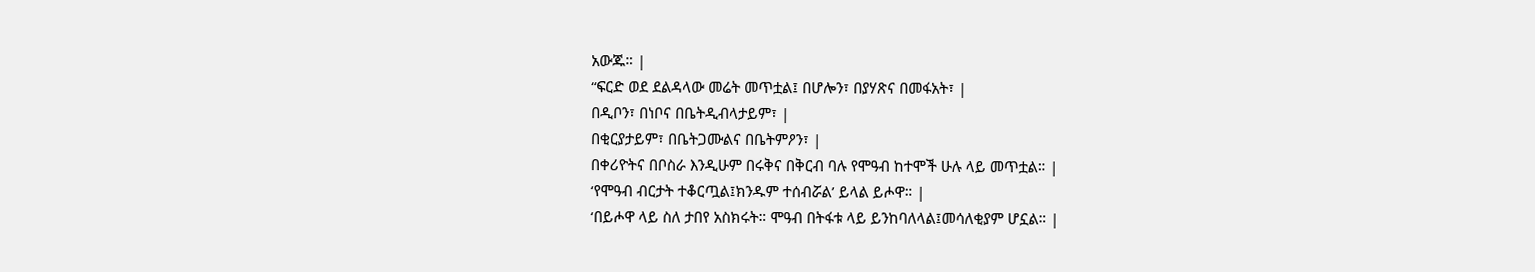አውጁ። |
“ፍርድ ወደ ደልዳላው መሬት መጥቷል፤ በሆሎን፣ በያሃጽና በመፋአት፣ |
በዲቦን፣ በነቦና በቤትዲብላታይም፣ |
በቂርያታይም፣ በቤትጋሙልና በቤትምዖን፣ |
በቀሪዮትና በቦስራ እንዲሁም በሩቅና በቅርብ ባሉ የሞዓብ ከተሞች ሁሉ ላይ መጥቷል። |
‘የሞዓብ ብርታት ተቆርጧል፤ክንዱም ተሰብሯል’ ይላል ይሖዋ። |
‘በይሖዋ ላይ ስለ ታበየ አስክሩት። ሞዓብ በትፋቱ ላይ ይንከባለላል፤መሳለቂያም ሆኗል። |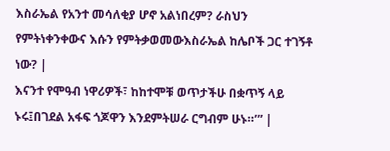እስራኤል የአንተ መሳለቂያ ሆኖ አልነበረም? ራስህን የምትነቀንቀውና እሱን የምትቃወመውእስራኤል ከሌቦች ጋር ተገኝቶ ነው? |
እናንተ የሞዓብ ነዋሪዎች፣ ከከተሞቹ ወጥታችሁ በቋጥኝ ላይ ኑሩ፤በገደል አፋፍ ጎጆዋን እንደምትሠራ ርግብም ሁኑ።’” |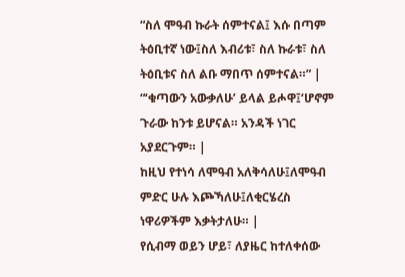“ስለ ሞዓብ ኩራት ሰምተናል፤ እሱ በጣም ትዕቢተኛ ነው፤ስለ እብሪቱ፣ ስለ ኩራቱ፣ ስለ ትዕቢቱና ስለ ልቡ ማበጥ ሰምተናል።” |
“‘ቁጣውን አውቃለሁ’ ይላል ይሖዋ፤‘ሆኖም ጉራው ከንቱ ይሆናል። አንዳች ነገር አያደርጉም። |
ከዚህ የተነሳ ለሞዓብ አለቅሳለሁ፤ለሞዓብ ምድር ሁሉ እጮኻለሁ፤ለቂርሄረስ ነዋሪዎችም እቃትታለሁ። |
የሲብማ ወይን ሆይ፣ ለያዜር ከተለቀሰው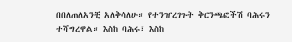በበለጠለአንቺ አለቅሳለሁ። የተንዠረገጉት ቅርንጫፎችሽ ባሕሩን ተሻግረዋል። እስከ ባሕሩ፣ እስከ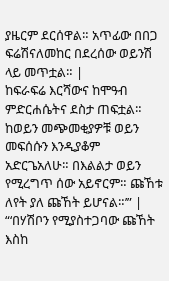ያዜርም ደርሰዋል። አጥፊው በበጋ ፍሬሽናለመከር በደረሰው ወይንሽ ላይ መጥቷል። |
ከፍራፍሬ እርሻውና ከሞዓብ ምድርሐሴትና ደስታ ጠፍቷል። ከወይን መጭመቂያዎቹ ወይን መፍሰሱን እንዲያቆም አድርጌአለሁ። በእልልታ ወይን የሚረግጥ ሰው አይኖርም። ጩኸቱ ለየት ያለ ጩኸት ይሆናል።’” |
“‘በሃሽቦን የሚያስተጋባው ጩኸት እስከ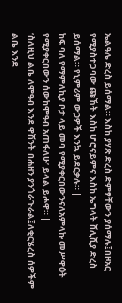ኤልዓሌ ድረስ ይሰማል። እስከ ያሃጽ ድረስ ድምፃቸውን ያሰማሉ፤በዞአር የሚያስተጋባው ጩኸት እስከ ሆሮናይምና እስከ ኤግላት ሸሊሺያ ድረስ ይሰማል። የኒምሪም ውኃዎች እንኳ ይደርቃሉ። |
ከፍ ባለ የማምለኪያ ቦታ ላይ መባ የሚያቀርበውንናለአምላኩ መሥዋዕት የሚያቀርበውን ሰውከሞዓብ አጠፋለሁ’ ይላል ይሖዋ። |
‘ስለዚህ ልቤ ለሞዓብ እንደ ዋሽንት በሐዘን ያንጎራጉራል፤ለቂርሄረስ ሰዎችም ልቤ እንደ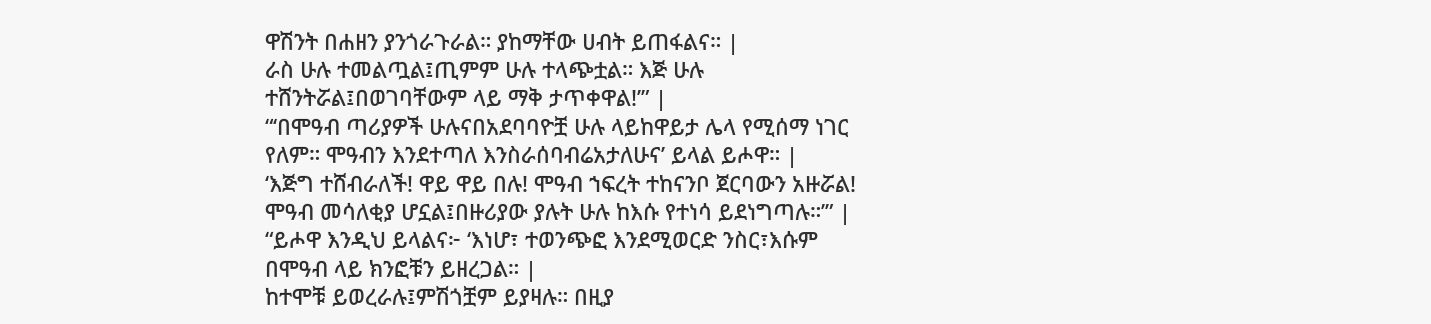ዋሽንት በሐዘን ያንጎራጉራል። ያከማቸው ሀብት ይጠፋልና። |
ራስ ሁሉ ተመልጧል፤ጢምም ሁሉ ተላጭቷል። እጅ ሁሉ ተሸንትሯል፤በወገባቸውም ላይ ማቅ ታጥቀዋል!’” |
“‘በሞዓብ ጣሪያዎች ሁሉናበአደባባዮቿ ሁሉ ላይከዋይታ ሌላ የሚሰማ ነገር የለም። ሞዓብን እንደተጣለ እንስራሰባብሬአታለሁና’ ይላል ይሖዋ። |
‘እጅግ ተሸብራለች! ዋይ ዋይ በሉ! ሞዓብ ኀፍረት ተከናንቦ ጀርባውን አዙሯል! ሞዓብ መሳለቂያ ሆኗል፤በዙሪያው ያሉት ሁሉ ከእሱ የተነሳ ይደነግጣሉ።’” |
“ይሖዋ እንዲህ ይላልና፦ ‘እነሆ፣ ተወንጭፎ እንደሚወርድ ንስር፣እሱም በሞዓብ ላይ ክንፎቹን ይዘረጋል። |
ከተሞቹ ይወረራሉ፤ምሽጎቿም ይያዛሉ። በዚያ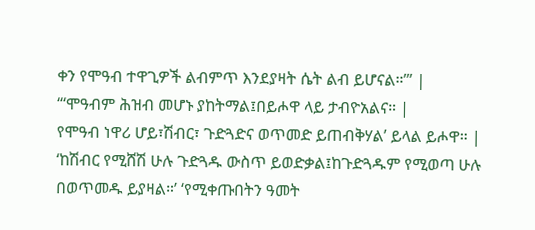ቀን የሞዓብ ተዋጊዎች ልብምጥ እንደያዛት ሴት ልብ ይሆናል።’” |
“‘ሞዓብም ሕዝብ መሆኑ ያከትማል፤በይሖዋ ላይ ታብዮአልና። |
የሞዓብ ነዋሪ ሆይ፣ሽብር፣ ጉድጓድና ወጥመድ ይጠብቅሃል’ ይላል ይሖዋ። |
‘ከሽብር የሚሸሽ ሁሉ ጉድጓዱ ውስጥ ይወድቃል፤ከጉድጓዱም የሚወጣ ሁሉ በወጥመዱ ይያዛል።’ ‘የሚቀጡበትን ዓመት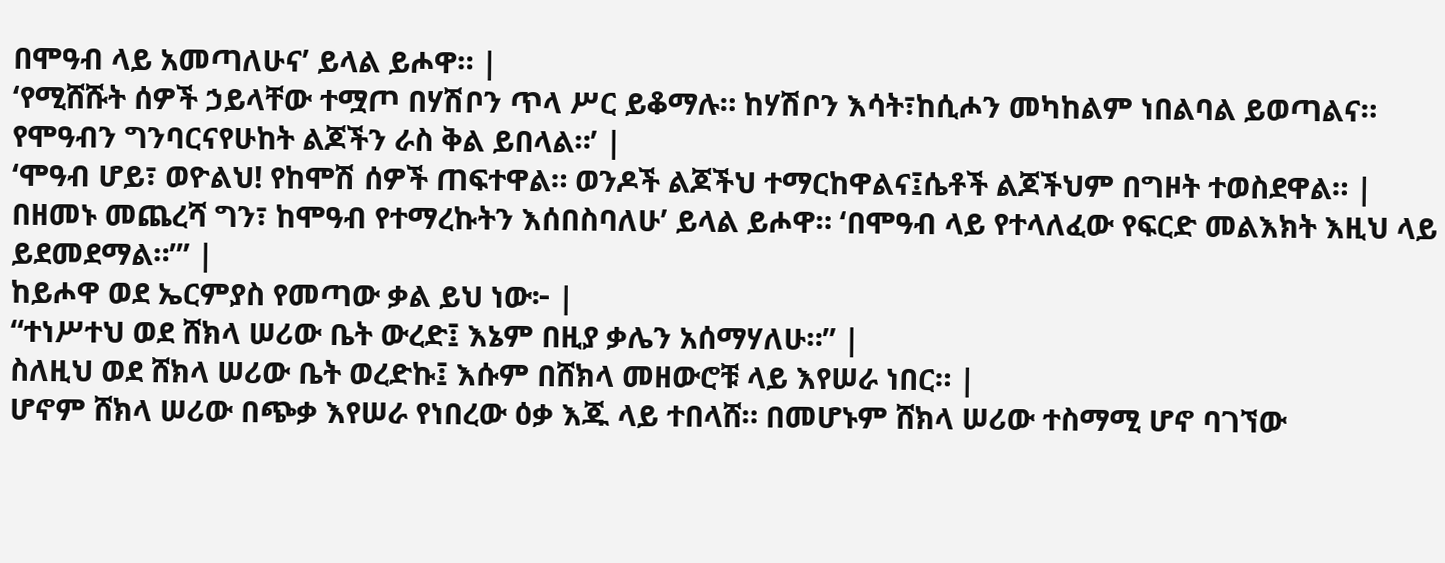በሞዓብ ላይ አመጣለሁና’ ይላል ይሖዋ። |
‘የሚሸሹት ሰዎች ኃይላቸው ተሟጦ በሃሽቦን ጥላ ሥር ይቆማሉ። ከሃሽቦን እሳት፣ከሲሖን መካከልም ነበልባል ይወጣልና። የሞዓብን ግንባርናየሁከት ልጆችን ራስ ቅል ይበላል።’ |
‘ሞዓብ ሆይ፣ ወዮልህ! የከሞሽ ሰዎች ጠፍተዋል። ወንዶች ልጆችህ ተማርከዋልና፤ሴቶች ልጆችህም በግዞት ተወስደዋል። |
በዘመኑ መጨረሻ ግን፣ ከሞዓብ የተማረኩትን እሰበስባለሁ’ ይላል ይሖዋ። ‘በሞዓብ ላይ የተላለፈው የፍርድ መልእክት እዚህ ላይ ይደመደማል።’” |
ከይሖዋ ወደ ኤርምያስ የመጣው ቃል ይህ ነው፦ |
“ተነሥተህ ወደ ሸክላ ሠሪው ቤት ውረድ፤ እኔም በዚያ ቃሌን አሰማሃለሁ።” |
ስለዚህ ወደ ሸክላ ሠሪው ቤት ወረድኩ፤ እሱም በሸክላ መዘውሮቹ ላይ እየሠራ ነበር። |
ሆኖም ሸክላ ሠሪው በጭቃ እየሠራ የነበረው ዕቃ እጁ ላይ ተበላሸ። በመሆኑም ሸክላ ሠሪው ተስማሚ ሆኖ ባገኘው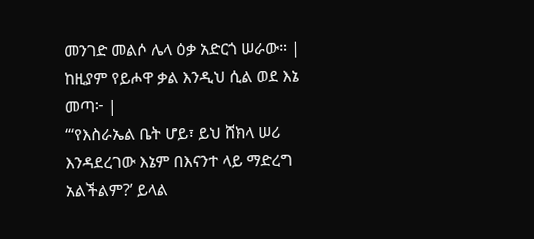መንገድ መልሶ ሌላ ዕቃ አድርጎ ሠራው። |
ከዚያም የይሖዋ ቃል እንዲህ ሲል ወደ እኔ መጣ፦ |
“‘የእስራኤል ቤት ሆይ፣ ይህ ሸክላ ሠሪ እንዳደረገው እኔም በእናንተ ላይ ማድረግ አልችልም?’ ይላል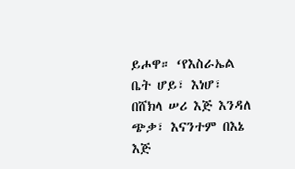ይሖዋ። ‘የእስራኤል ቤት ሆይ፣ እነሆ፣ በሸክላ ሠሪ እጅ እንዳለ ጭቃ፣ እናንተም በእኔ እጅ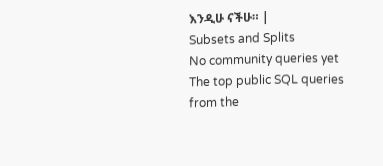እንዲሁ ናችሁ። |
Subsets and Splits
No community queries yet
The top public SQL queries from the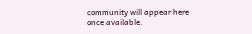community will appear here once available.